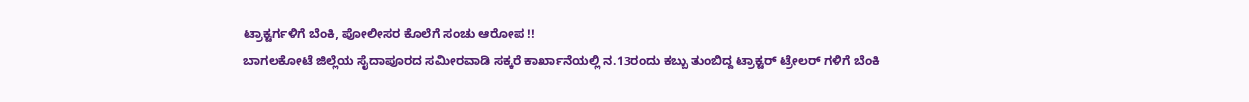ಟ್ರಾಕ್ಟರ್ಗಳಿಗೆ ಬೆಂಕಿ, ಪೋಲೀಸರ ಕೊಲೆಗೆ ಸಂಚು ಆರೋಪ !!
ಬಾಗಲಕೋಟೆ ಜಿಲ್ಲೆಯ ಸೈದಾಪೂರದ ಸಮೀರವಾಡಿ ಸಕ್ಕರೆ ಕಾರ್ಖಾನೆಯಲ್ಲಿ ನ.13ರಂದು ಕಬ್ಬು ತುಂಬಿದ್ದ ಟ್ರಾಕ್ಟರ್ ಟ್ರೇಲರ್ ಗಳಿಗೆ ಬೆಂಕಿ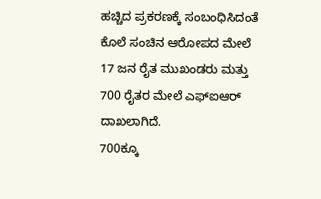ಹಚ್ಚಿದ ಪ್ರಕರಣಕ್ಕೆ ಸಂಬಂಧಿಸಿದಂತೆ ಕೊಲೆ ಸಂಚಿನ ಆರೋಪದ ಮೇಲೆ 17 ಜನ ರೈತ ಮುಖಂಡರು ಮತ್ತು 700 ರೈತರ ಮೇಲೆ ಎಫ್ಐಆರ್ ದಾಖಲಾಗಿದೆ.
700ಕ್ಕೂ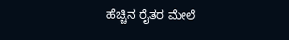ಹೆಚ್ಚಿನ ರೈತರ ಮೇಲೆ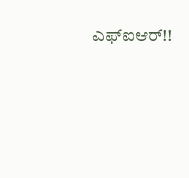ಎಫ್ಐಆರ್!!